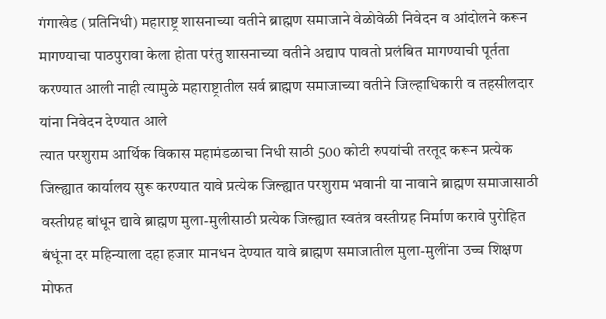गंगाखेड (प्रतिनिधी) महाराष्ट्र शासनाच्या वतीने ब्राह्मण समाजाने वेळोवेळी निवेदन व आंदोलने करून मागण्याचा पाठपुरावा केला होता परंतु शासनाच्या वतीने अद्याप पावतो प्रलंबित मागण्याची पूर्तता करण्यात आली नाही त्यामुळे महाराष्ट्रातील सर्व ब्राह्मण समाजाच्या वतीने जिल्हाधिकारी व तहसीलदार यांना निवेदन देण्यात आले
त्यात परशुराम आर्थिक विकास महामंडळाचा निधी साठी 500 कोटी रुपयांची तरतूद करून प्रत्येक जिल्ह्यात कार्यालय सुरू करण्यात यावे प्रत्येक जिल्ह्यात परशुराम भवानी या नावाने ब्राह्मण समाजासाठी वस्तीग्रह बांधून द्यावे ब्राह्मण मुला-मुलीसाठी प्रत्येक जिल्ह्यात स्वतंत्र वस्तीग्रह निर्माण करावे पुरोहित बंधूंना दर महिन्याला दहा हजार मानधन देण्यात यावे ब्राह्मण समाजातील मुला-मुलींना उच्च शिक्षण मोफत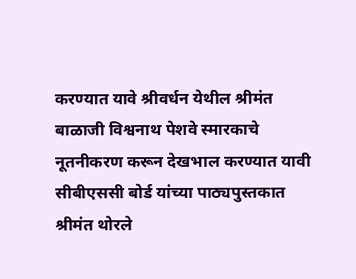करण्यात यावे श्रीवर्धन येथील श्रीमंत बाळाजी विश्वनाथ पेशवे स्मारकाचे नूतनीकरण करून देखभाल करण्यात यावी सीबीएससी बोर्ड यांच्या पाठ्यपुस्तकात श्रीमंत थोरले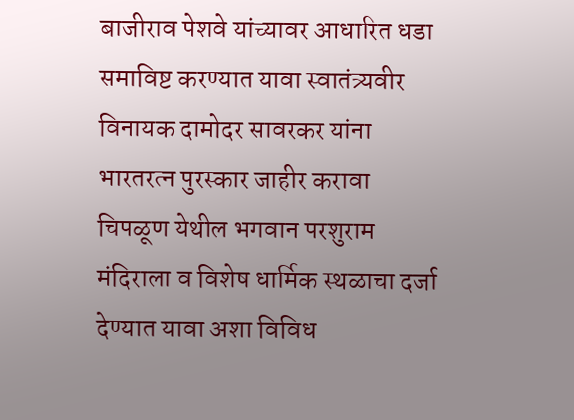बाजीराव पेशवे यांच्यावर आधारित धडा समाविष्ट करण्यात यावा स्वातंत्र्यवीर विनायक दामोदर सावरकर यांना भारतरत्न पुरस्कार जाहीर करावा चिपळूण येथील भगवान परशुराम मंदिराला व विशेष धार्मिक स्थळाचा दर्जा देण्यात यावा अशा विविध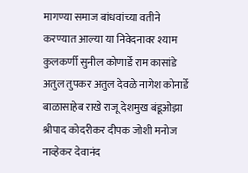मागण्या समाज बांधवांच्या वतीने करण्यात आल्या या निवेदनावर श्याम कुलकर्णी सुनील कोणार्डे राम कासांडे अतुल तुपकर अतुल देवळे नागेश कोनार्डे बाळासाहेब राखे राजू देशमुख बंडूओझा श्रीपाद कोदरीकर दीपक जोशी मनोज नाव्हेकर देवानंद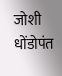जोशी धोंडोपंत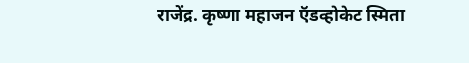राजेंद्र. कृष्णा महाजन ऍडव्होकेट स्मिता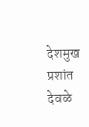देशमुख प्रशांत देवळे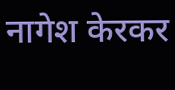नागेश केरकर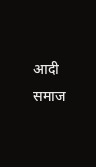आदी समाज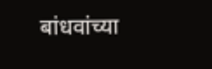बांधवांच्या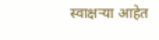स्वाक्षऱ्या आहेत